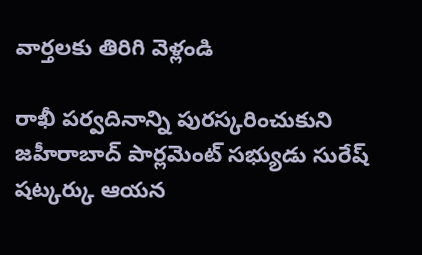వార్తలకు తిరిగి వెళ్లండి

రాఖీ పర్వదినాన్ని పురస్కరించుకుని జహీరాబాద్ పార్లమెంట్ సభ్యుడు సురేష్ షట్కర్కు ఆయన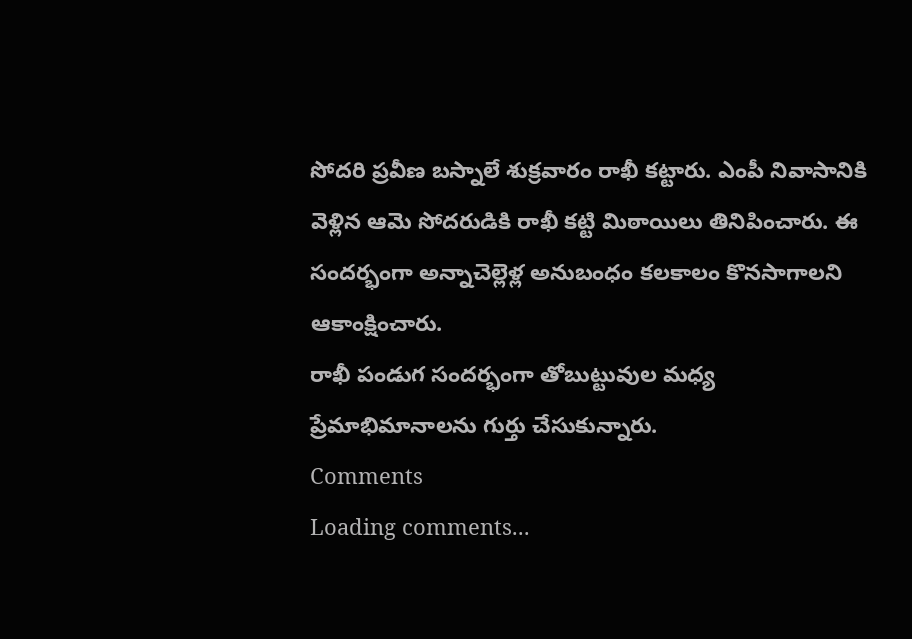సోదరి ప్రవీణ బస్నాలే శుక్రవారం రాఖీ కట్టారు. ఎంపీ నివాసానికి వెళ్లిన ఆమె సోదరుడికి రాఖీ కట్టి మిఠాయిలు తినిపించారు. ఈ సందర్భంగా అన్నాచెల్లెళ్ల అనుబంధం కలకాలం కొనసాగాలని ఆకాంక్షించారు.
రాఖీ పండుగ సందర్భంగా తోబుట్టువుల మధ్య ప్రేమాభిమానాలను గుర్తు చేసుకున్నారు.
Comments
Loading comments...